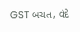GST બચત, વંદે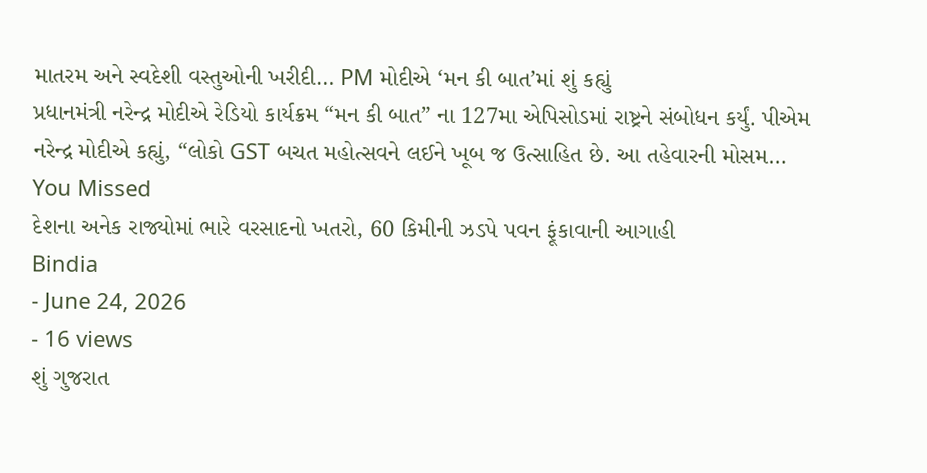માતરમ અને સ્વદેશી વસ્તુઓની ખરીદી… PM મોદીએ ‘મન કી બાત’માં શું કહ્યું
પ્રધાનમંત્રી નરેન્દ્ર મોદીએ રેડિયો કાર્યક્રમ “મન કી બાત” ના 127મા એપિસોડમાં રાષ્ટ્રને સંબોધન કર્યું. પીએમ નરેન્દ્ર મોદીએ કહ્યું, “લોકો GST બચત મહોત્સવને લઈને ખૂબ જ ઉત્સાહિત છે. આ તહેવારની મોસમ…
You Missed
દેશના અનેક રાજ્યોમાં ભારે વરસાદનો ખતરો, 60 કિમીની ઝડપે પવન ફૂંકાવાની આગાહી
Bindia
- June 24, 2026
- 16 views
શું ગુજરાત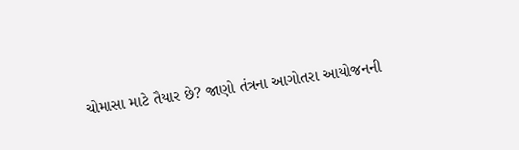ચોમાસા માટે તૈયાર છે? જાણો તંત્રના આગોતરા આયોજનની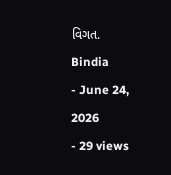વિગત.
Bindia
- June 24, 2026
- 29 views